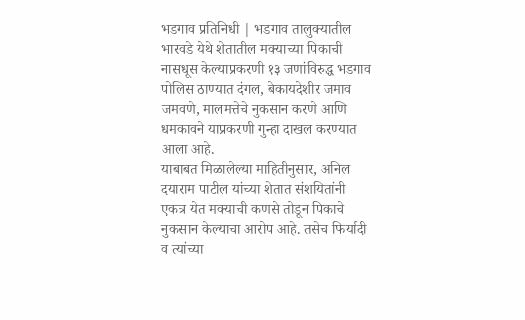भडगाव प्रतिनिधी | भडगाव तालुक्यातील भारवडे येथे शेतातील मक्याच्या पिकाची नासधूस केल्याप्रकरणी १३ जणांविरुद्ध भडगाव पोलिस ठाण्यात दंगल, बेकायदेशीर जमाव जमवणे, मालमत्तेचे नुकसान करणे आणि धमकावने याप्रकरणी गुन्हा दाखल करण्यात आला आहे.
याबाबत मिळालेल्या माहितीनुसार, अनिल दयाराम पाटील यांच्या शेतात संशयितांनी एकत्र येत मक्याची कणसे तोडून पिकाचे नुकसान केल्याचा आरोप आहे. तसेच फिर्यादी व त्यांच्या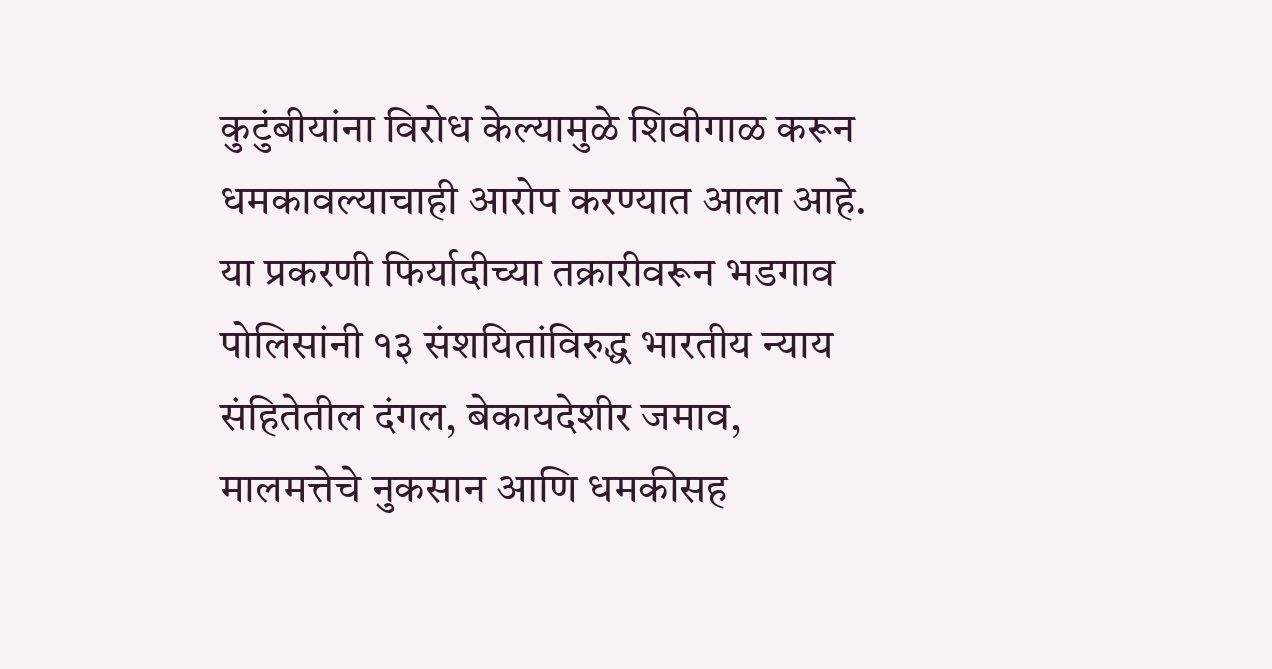कुटुंबीयांना विरोध केल्यामुळे शिवीगाळ करून धमकावल्याचाही आरोप करण्यात आला आहे.
या प्रकरणी फिर्यादीच्या तक्रारीवरून भडगाव पोलिसांनी १३ संशयितांविरुद्ध भारतीय न्याय संहितेतील दंगल, बेकायदेशीर जमाव, मालमत्तेचे नुकसान आणि धमकीसह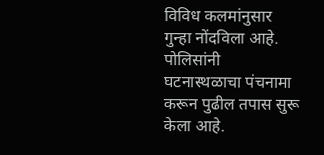विविध कलमांनुसार गुन्हा नोंदविला आहे. पोलिसांनी घटनास्थळाचा पंचनामा करून पुढील तपास सुरू केला आहे.